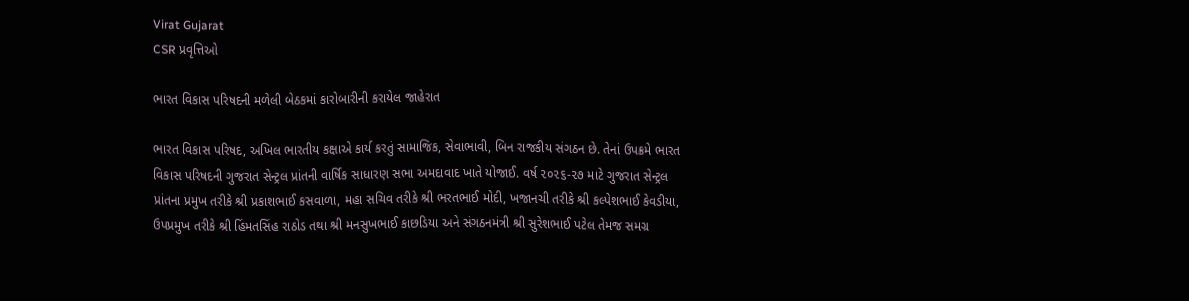Virat Gujarat
CSR પ્રવૃત્તિઓ

ભારત વિકાસ પરિષદની મળેલી બેઠકમાં કારોબારીની કરાયેલ જાહેરાત

ભારત વિકાસ પરિષદ, અખિલ ભારતીય કક્ષાએ કાર્ય કરતું સામાજિક, સેવાભાવી, બિન રાજકીય સંગઠન છે. તેનાં ઉપક્રમે ભારત વિકાસ પરિષદની ગુજરાત સેન્ટ્રલ પ્રાંતની વાર્ષિક સાધારણ સભા અમદાવાદ ખાતે યોજાઈ. વર્ષ ૨૦૨૬-૨૭ માટે ગુજરાત સેન્ટ્રલ પ્રાંતના પ્રમુખ તરીકે શ્રી પ્રકાશભાઈ કસવાળા, મહા સચિવ તરીકે શ્રી ભરતભાઈ મોદી, ખજાનચી તરીકે શ્રી કલ્પેશભાઈ કેવડીયા, ઉપપ્રમુખ તરીકે શ્રી હિંમતસિંહ રાઠોડ તથા શ્રી મનસુખભાઈ કાછડિયા અને સંગઠનમંત્રી શ્રી સુરેશભાઈ પટેલ તેમજ સમગ્ર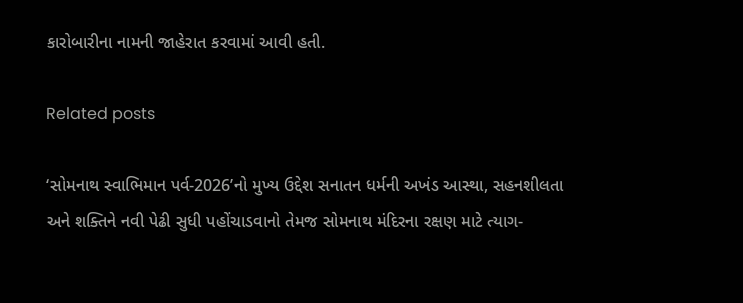કારોબારીના નામની જાહેરાત કરવામાં આવી હતી.

Related posts

‘સોમનાથ સ્વાભિમાન પર્વ-2026’નો મુખ્ય ઉદ્દેશ સનાતન ધર્મની અખંડ આસ્થા, સહનશીલતા અને શક્તિને નવી પેઢી સુધી પહોંચાડવાનો તેમજ સોમનાથ મંદિરના રક્ષણ માટે ત્યાગ-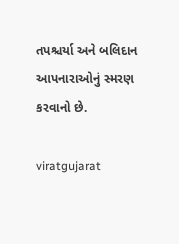તપશ્ચર્યા અને બલિદાન આપનારાઓનું સ્મરણ કરવાનો છે.

viratgujarat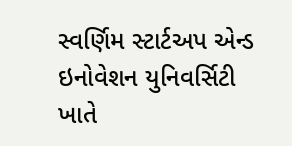સ્વર્ણિમ સ્ટાર્ટઅપ એન્ડ ઇનોવેશન યુનિવર્સિટી ખાતે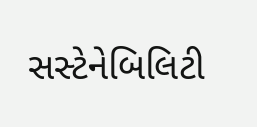સસ્ટેનેબિલિટી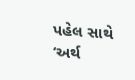પહેલ સાથે ‘અર્થ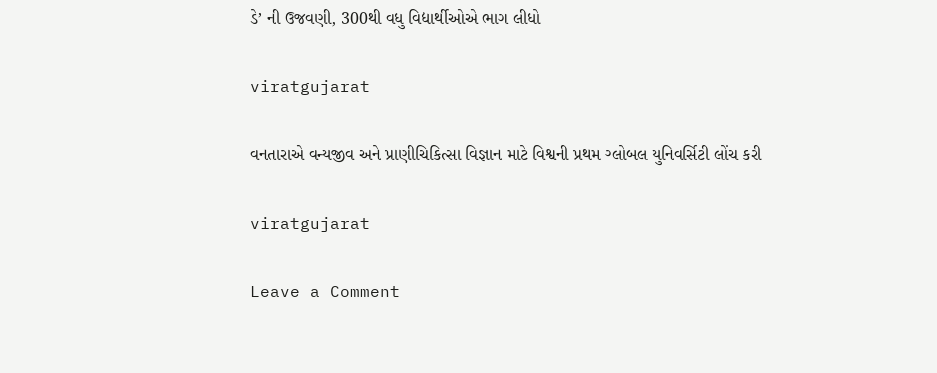ડે’ ની ઉજવણી, 300થી વધુ વિદ્યાર્થીઓએ ભાગ લીધો

viratgujarat

વનતારાએ વન્યજીવ અને પ્રાણીચિકિત્સા વિજ્ઞાન માટે વિશ્વની પ્રથમ ગ્લોબલ યુનિવર્સિટી લોંચ કરી

viratgujarat

Leave a Comment